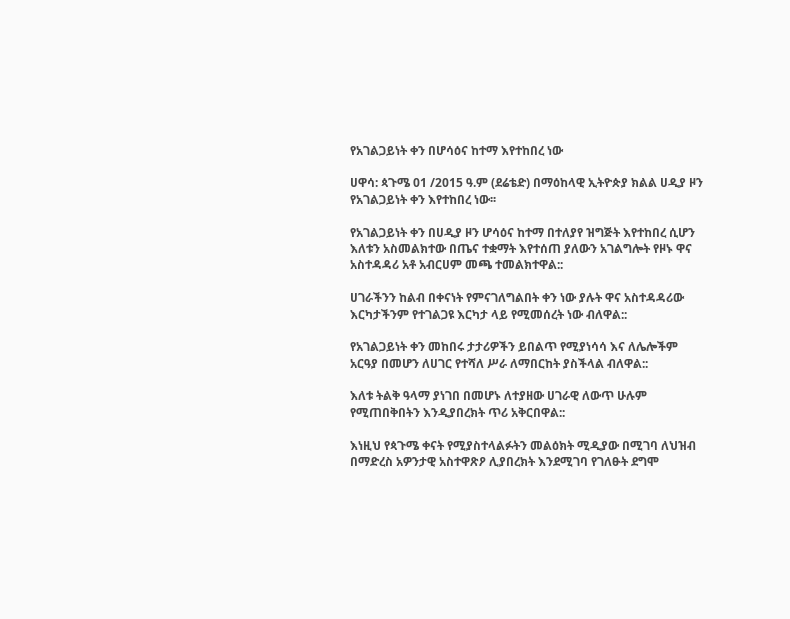የአገልጋይነት ቀን በሆሳዕና ከተማ እየተከበረ ነው

ሀዋሳ: ጳጉሜ 01 /2015 ዓ.ም (ደሬቴድ) በማዕከላዊ ኢትዮጵያ ክልል ሀዲያ ዞን የአገልጋይነት ቀን እየተከበረ ነው፡፡

የአገልጋይነት ቀን በሀዲያ ዞን ሆሳዕና ከተማ በተለያየ ዝግጅት እየተከበረ ሲሆን እለቱን አስመልክተው በጤና ተቋማት እየተሰጠ ያለውን አገልግሎት የዞኑ ዋና አስተዳዳሪ አቶ አብርሀም መጫ ተመልክተዋል::

ሀገራችንን ከልብ በቀናነት የምናገለግልበት ቀን ነው ያሉት ዋና አስተዳዳሪው እርካታችንም የተገልጋዩ እርካታ ላይ የሚመሰረት ነው ብለዋል::

የአገልጋይነት ቀን መከበሩ ታታሪዎችን ይበልጥ የሚያነሳሳ እና ለሌሎችም አርዓያ በመሆን ለሀገር የተሻለ ሥራ ለማበርከት ያስችላል ብለዋል::

እለቱ ትልቅ ዓላማ ያነገበ በመሆኑ ለተያዘው ሀገራዊ ለውጥ ሁሉም የሚጠበቅበትን እንዲያበረክት ጥሪ አቅርበዋል::

እነዚህ የጳጉሜ ቀናት የሚያስተላልፉትን መልዕክት ሚዲያው በሚገባ ለህዝብ በማድረስ አዎንታዊ አስተዋጽዖ ሊያበረክት እንደሚገባ የገለፁት ደግሞ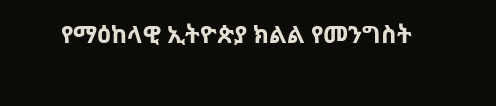የማዕከላዊ ኢትዮጵያ ክልል የመንግስት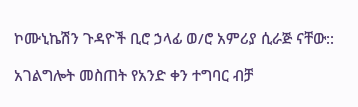ኮሙኒኬሽን ጉዳዮች ቢሮ ኃላፊ ወ/ሮ አምሪያ ሲራጅ ናቸው::

አገልግሎት መስጠት የአንድ ቀን ተግባር ብቻ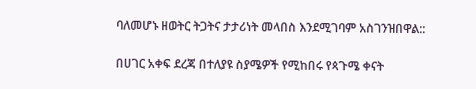ባለመሆኑ ዘወትር ትጋትና ታታሪነት መላበስ እንደሚገባም አስገንዝበዋል::

በሀገር አቀፍ ደረጃ በተለያዩ ስያሜዎች የሚከበሩ የጳጉሜ ቀናት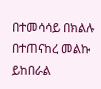በተመሳሳይ በክልሉ በተጠናከረ መልኩ ይከበራል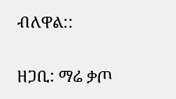ብለዋል::

ዘጋቢ: ማሬ ቃጦ